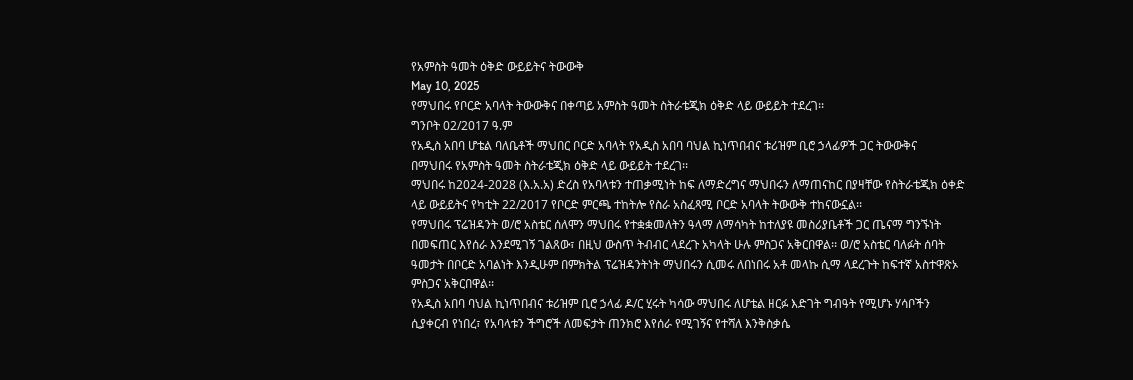የአምስት ዓመት ዕቅድ ውይይትና ትውውቅ
May 10, 2025
የማህበሩ የቦርድ አባላት ትውውቅና በቀጣይ አምስት ዓመት ስትራቴጂክ ዕቅድ ላይ ውይይት ተደረገ፡፡
ግንቦት 02/2017 ዓ.ም
የአዲስ አበባ ሆቴል ባለቤቶች ማህበር ቦርድ አባላት የአዲስ አበባ ባህል ኪነጥበብና ቱሪዝም ቢሮ ኃላፊዎች ጋር ትውውቅና
በማህበሩ የአምስት ዓመት ስትራቴጂክ ዕቅድ ላይ ውይይት ተደረገ፡፡
ማህበሩ ከ2024-2028 (እ.አ.አ) ድረስ የአባላቱን ተጠቃሚነት ከፍ ለማድረግና ማህበሩን ለማጠናከር በያዛቸው የስትራቴጂክ ዕቀድ ላይ ውይይትና የካቲት 22/2017 የቦርድ ምርጫ ተከትሎ የስራ አስፈጻሚ ቦርድ አባላት ትውውቅ ተከናውኗል፡፡
የማህበሩ ፕሬዝዳንት ወ/ሮ አስቴር ሰለሞን ማህበሩ የተቋቋመለትን ዓላማ ለማሳካት ከተለያዩ መስሪያቤቶች ጋር ጤናማ ግንኙነት በመፍጠር እየሰራ እንደሚገኝ ገልጸው፣ በዚህ ውስጥ ትብብር ላደረጉ አካላት ሁሉ ምስጋና አቅርበዋል፡፡ ወ/ሮ አስቴር ባለፉት ሰባት ዓመታት በቦርድ አባልነት እንዲሁም በምክትል ፕሬዝዳንትነት ማህበሩን ሲመሩ ለበነበሩ አቶ መላኩ ሲማ ላደረጉት ከፍተኛ አስተዋጽኦ ምስጋና አቅርበዋል፡፡
የአዲስ አበባ ባህል ኪነጥበብና ቱሪዝም ቢሮ ኃላፊ ዶ/ር ሂሩት ካሳው ማህበሩ ለሆቴል ዘርፉ እድገት ግብዓት የሚሆኑ ሃሳቦችን ሲያቀርብ የነበረ፣ የአባላቱን ችግሮች ለመፍታት ጠንክሮ እየሰራ የሚገኝና የተሻለ እንቅስቃሴ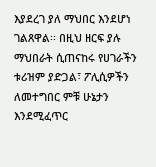እያደረገ ያለ ማህበር እንደሆነ ገልጸዋል፡፡ በዚህ ዘርፍ ያሉ ማህበራት ሲጠናከሩ የሀገራችን ቱሪዝም ያድጋል፣ ፖሊሲዎችን ለመተግበር ምቹ ሁኔታን እንደሚፈጥር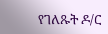የገለጹት ዶ/ር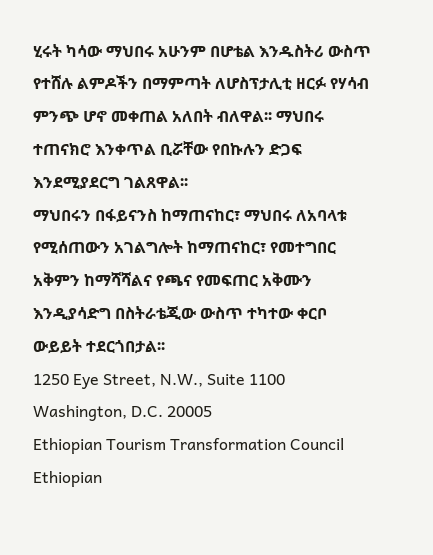ሂሩት ካሳው ማህበሩ አሁንም በሆቴል እንዱስትሪ ውስጥ የተሸሉ ልምዶችን በማምጣት ለሆስፕታሊቲ ዘርፉ የሃሳብ ምንጭ ሆኖ መቀጠል አለበት ብለዋል፡፡ ማህበሩ ተጠናክሮ እንቀጥል ቢሯቸው የበኩሉን ድጋፍ እንደሚያደርግ ገልጸዋል፡፡
ማህበሩን በፋይናንስ ከማጠናከር፣ ማህበሩ ለአባላቱ የሚሰጠውን አገልግሎት ከማጠናከር፣ የመተግበር አቅምን ከማሻሻልና የጫና የመፍጠር አቅሙን እንዲያሳድግ በስትራቴጂው ውስጥ ተካተው ቀርቦ ውይይት ተደርጎበታል፡፡
1250 Eye Street, N.W., Suite 1100
Washington, D.C. 20005
Ethiopian Tourism Transformation Council
Ethiopian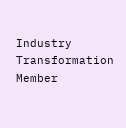Industry Transformation Member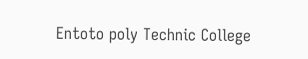Entoto poly Technic College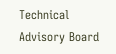Technical Advisory Board